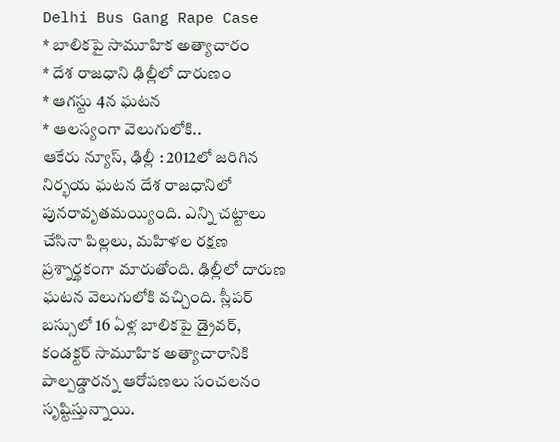Delhi Bus Gang Rape Case
* బాలికపై సామూహిక అత్యాచారం
* దేశ రాజధాని ఢిల్లీలో దారుణం
* ఆగస్టు 4న ఘటన
* ఆలస్యంగా వెలుగులోకి..
ఆకేరు న్యూస్, ఢిల్లీ : 2012లో జరిగిన నిర్భయ ఘటన దేశ రాజధానిలో పునరావృతమయ్యింది. ఎన్ని చట్టాలు చేసినా పిల్లలు, మహిళల రక్షణ ప్రశ్నార్థకంగా మారుతోంది. ఢిల్లీలో దారుణ ఘటన వెలుగులోకి వచ్చింది. స్లీపర్ బస్సులో 16 ఏళ్ల బాలికపై డ్రైవర్, కండక్టర్ సామూహిక అత్యాచారానికి పాల్పడ్డారన్న ఆరోపణలు సంచలనం సృష్టిస్తున్నాయి.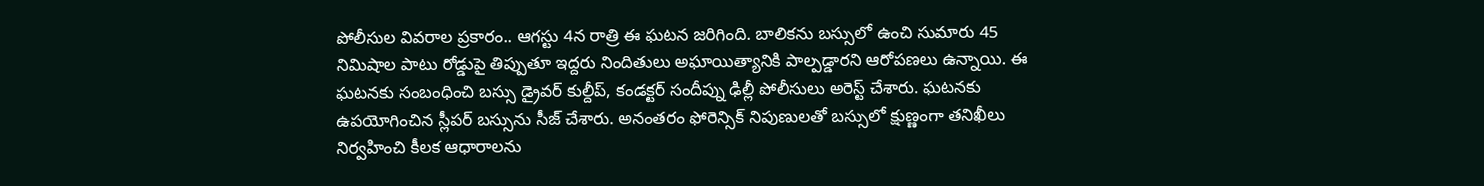పోలీసుల వివరాల ప్రకారం.. ఆగస్టు 4న రాత్రి ఈ ఘటన జరిగింది. బాలికను బస్సులో ఉంచి సుమారు 45 నిమిషాల పాటు రోడ్డుపై తిప్పుతూ ఇద్దరు నిందితులు అఘాయిత్యానికి పాల్పడ్డారని ఆరోపణలు ఉన్నాయి. ఈ ఘటనకు సంబంధించి బస్సు డ్రైవర్ కుల్దీప్, కండక్టర్ సందీప్ను ఢిల్లీ పోలీసులు అరెస్ట్ చేశారు. ఘటనకు ఉపయోగించిన స్లీపర్ బస్సును సీజ్ చేశారు. అనంతరం ఫోరెన్సిక్ నిపుణులతో బస్సులో క్షుణ్ణంగా తనిఖీలు నిర్వహించి కీలక ఆధారాలను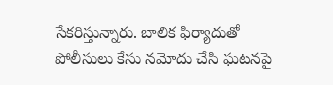సేకరిస్తున్నారు. బాలిక ఫిర్యాదుతో పోలీసులు కేసు నమోదు చేసి ఘటనపై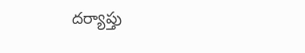దర్యాప్తు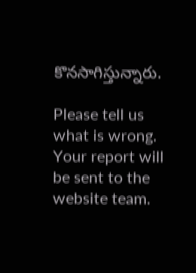కొనసాగిస్తున్నారు.

Please tell us what is wrong. Your report will be sent to the website team.